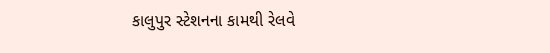કાલુપુર સ્ટેશનના કામથી રેલવે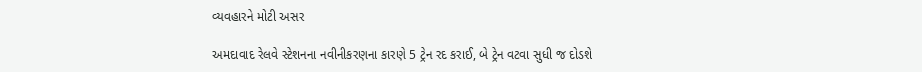વ્યવહારને મોટી અસર

અમદાવાદ રેલવે સ્ટેશનના નવીનીકરણના કારણે 5 ટ્રેન રદ કરાઈ, બે ટ્રેન વટવા સુધી જ દોડશે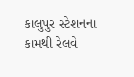કાલુપુર સ્ટેશનના કામથી રેલવે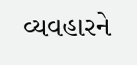વ્યવહારને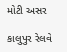મોટી અસર

કાલુપુર રેલવે